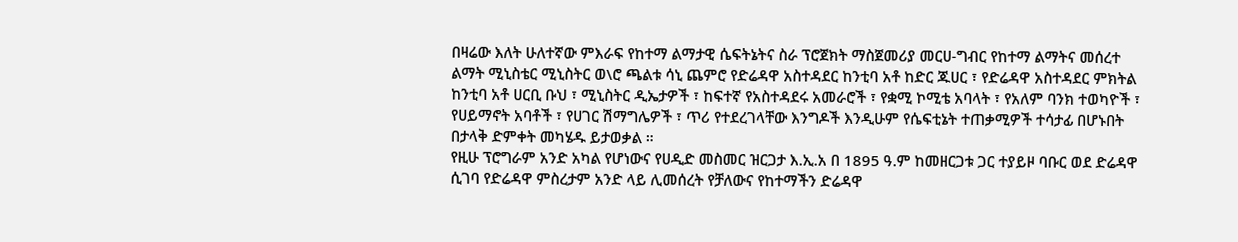በዛሬው እለት ሁለተኛው ምእራፍ የከተማ ልማታዊ ሴፍትኔትና ስራ ፕሮጀክት ማስጀመሪያ መርሀ-ግብር የከተማ ልማትና መሰረተ ልማት ሚኒስቴር ሚኒስትር ወ\ሮ ጫልቱ ሳኒ ጨምሮ የድሬዳዋ አስተዳደር ከንቲባ አቶ ከድር ጁሀር ፣ የድሬዳዋ አስተዳደር ምክትል ከንቲባ አቶ ሀርቢ ቡህ ፣ ሚኒስትር ዲኤታዎች ፣ ከፍተኛ የአስተዳደሩ አመራሮች ፣ የቋሚ ኮሚቴ አባላት ፣ የአለም ባንክ ተወካዮች ፣ የሀይማኖት አባቶች ፣ የሀገር ሽማግሌዎች ፣ ጥሪ የተደረገላቸው እንግዶች እንዲሁም የሴፍቲኔት ተጠቃሚዎች ተሳታፊ በሆኑበት በታላቅ ድምቀት መካሄዱ ይታወቃል ።
የዚሁ ፕሮግራም አንድ አካል የሆነውና የሀዲድ መስመር ዝርጋታ እ.ኢ.አ በ 1895 ዓ.ም ከመዘርጋቱ ጋር ተያይዞ ባቡር ወደ ድሬዳዋ ሲገባ የድሬዳዋ ምስረታም አንድ ላይ ሊመሰረት የቻለውና የከተማችን ድሬዳዋ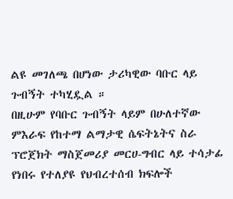ልዩ መገለጫ በሆነው ታሪካዊው ባቡር ላይ ጉብኝት ተካሂዷል ።
በዚሁም የባቡር ጉብኝት ላይም በሁለተኛው ምእራፍ የከተማ ልማታዊ ሴፍትኔትና ስራ ፕሮጀክት ማስጀመሪያ መርሀ-ግብር ላይ ተሳታፊ የነበሩ የተለያዩ የህብረተሰብ ክፍሎች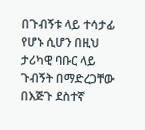በጉብኝቱ ላይ ተሳታፊ የሆኑ ሲሆን በዚህ ታሪካዊ ባቡር ላይ ጉብኝት በማድረጋቸው በእጅጉ ደስተኛ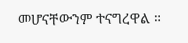መሆናቸውንም ተናግረዋል ።